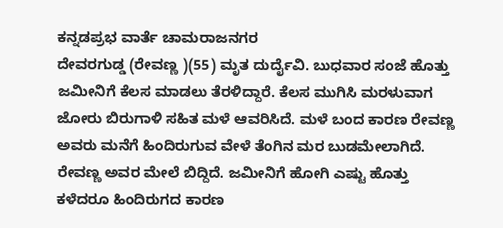ಕನ್ನಡಪ್ರಭ ವಾರ್ತೆ ಚಾಮರಾಜನಗರ
ದೇವರಗುಡ್ಡ (ರೇವಣ್ಣ )(55) ಮೃತ ದುರ್ದೈವಿ. ಬುಧವಾರ ಸಂಜೆ ಹೊತ್ತು ಜಮೀನಿಗೆ ಕೆಲಸ ಮಾಡಲು ತೆರಳಿದ್ದಾರೆ. ಕೆಲಸ ಮುಗಿಸಿ ಮರಳುವಾಗ ಜೋರು ಬಿರುಗಾಳಿ ಸಹಿತ ಮಳೆ ಆವರಿಸಿದೆ. ಮಳೆ ಬಂದ ಕಾರಣ ರೇವಣ್ಣ ಅವರು ಮನೆಗೆ ಹಿಂದಿರುಗುವ ವೇಳೆ ತೆಂಗಿನ ಮರ ಬುಡಮೇಲಾಗಿದೆ. ರೇವಣ್ಣ ಅವರ ಮೇಲೆ ಬಿದ್ದಿದೆ. ಜಮೀನಿಗೆ ಹೋಗಿ ಎಷ್ಟು ಹೊತ್ತು ಕಳೆದರೂ ಹಿಂದಿರುಗದ ಕಾರಣ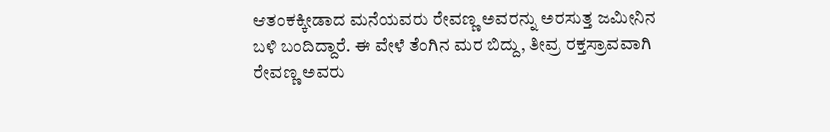ಆತಂಕಕ್ಕೀಡಾದ ಮನೆಯವರು ರೇವಣ್ಣ ಅವರನ್ನು ಅರಸುತ್ತ ಜಮೀನಿನ ಬಳಿ ಬಂದಿದ್ದಾರೆ. ಈ ವೇಳೆ ತೆಂಗಿನ ಮರ ಬಿದ್ದು, ತೀವ್ರ ರಕ್ತಸ್ರಾವವಾಗಿ ರೇವಣ್ಣ ಅವರು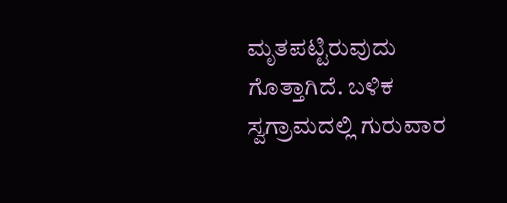ಮೃತಪಟ್ಟಿರುವುದು ಗೊತ್ತಾಗಿದೆ. ಬಳಿಕ ಸ್ವಗ್ರಾಮದಲ್ಲಿ ಗುರುವಾರ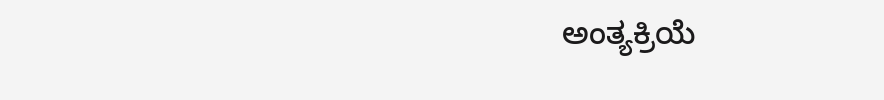ಅಂತ್ಯಕ್ರಿಯೆ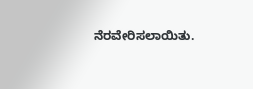ನೆರವೇರಿಸಲಾಯಿತು.